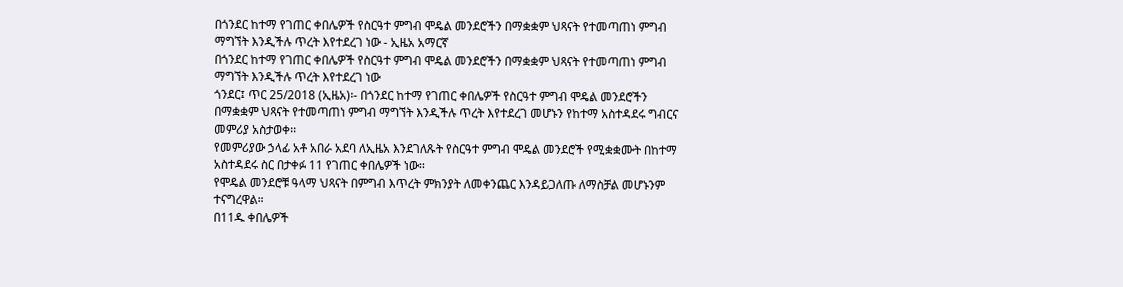በጎንደር ከተማ የገጠር ቀበሌዎች የስርዓተ ምግብ ሞዴል መንደሮችን በማቋቋም ህጻናት የተመጣጠነ ምግብ ማግኘት እንዲችሉ ጥረት እየተደረገ ነው - ኢዜአ አማርኛ
በጎንደር ከተማ የገጠር ቀበሌዎች የስርዓተ ምግብ ሞዴል መንደሮችን በማቋቋም ህጻናት የተመጣጠነ ምግብ ማግኘት እንዲችሉ ጥረት እየተደረገ ነው
ጎንደር፤ ጥር 25/2018 (ኢዜአ)፡- በጎንደር ከተማ የገጠር ቀበሌዎች የስርዓተ ምግብ ሞዴል መንደሮችን በማቋቋም ህጻናት የተመጣጠነ ምግብ ማግኘት እንዲችሉ ጥረት እየተደረገ መሆኑን የከተማ አስተዳደሩ ግብርና መምሪያ አስታወቀ፡፡
የመምሪያው ኃላፊ አቶ አበራ አደባ ለኢዜአ እንደገለጹት የስርዓተ ምግብ ሞዴል መንደሮች የሚቋቋሙት በከተማ አስተዳደሩ ስር በታቀፉ 11 የገጠር ቀበሌዎች ነው፡፡
የሞዴል መንደሮቹ ዓላማ ህጻናት በምግብ እጥረት ምክንያት ለመቀንጨር እንዳይጋለጡ ለማስቻል መሆኑንም ተናግረዋል።
በ11ዱ ቀበሌዎች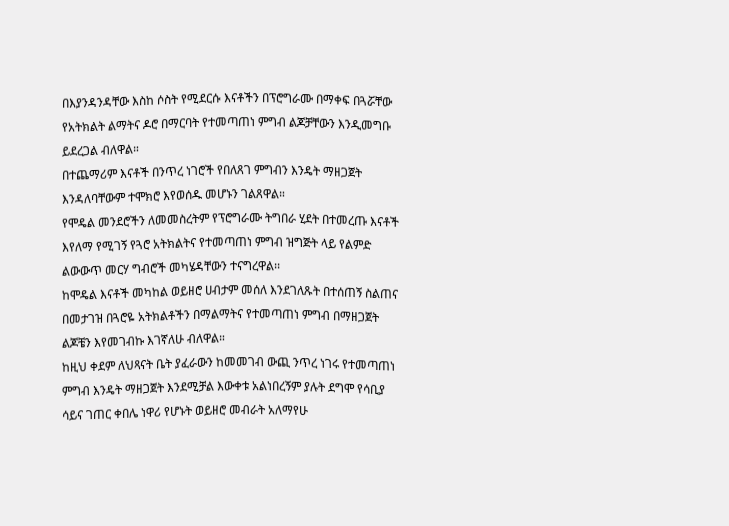በእያንዳንዳቸው እስከ ሶስት የሚደርሱ እናቶችን በፕሮግራሙ በማቀፍ በጓሯቸው የአትክልት ልማትና ዶሮ በማርባት የተመጣጠነ ምግብ ልጆቻቸውን እንዲመግቡ ይደረጋል ብለዋል።
በተጨማሪም እናቶች በንጥረ ነገሮች የበለጸገ ምግብን እንዴት ማዘጋጀት እንዳለባቸውም ተሞክሮ እየወሰዱ መሆኑን ገልጸዋል።
የሞዴል መንደሮችን ለመመስረትም የፕሮግራሙ ትግበራ ሂደት በተመረጡ እናቶች እየለማ የሚገኝ የጓሮ አትክልትና የተመጣጠነ ምግብ ዝግጅት ላይ የልምድ ልውውጥ መርሃ ግብሮች መካሄዳቸውን ተናግረዋል፡፡
ከሞዴል እናቶች መካከል ወይዘሮ ሀብታም መሰለ እንደገለጹት በተሰጠኝ ስልጠና በመታገዝ በጓሮዬ አትክልቶችን በማልማትና የተመጣጠነ ምግብ በማዘጋጀት ልጆቼን እየመገብኩ እገኛለሁ ብለዋል።
ከዚህ ቀደም ለህጻናት ቤት ያፈራውን ከመመገብ ውጪ ንጥረ ነገሩ የተመጣጠነ ምግብ እንዴት ማዘጋጀት እንደሚቻል እውቀቱ አልነበረኝም ያሉት ደግሞ የሳቢያ ሳይና ገጠር ቀበሌ ነዋሪ የሆኑት ወይዘሮ መብራት አለማየሁ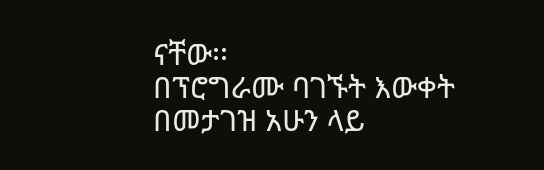ናቸው፡፡
በፕሮግራሙ ባገኙት እውቀት በመታገዝ አሁን ላይ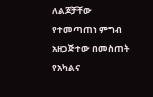ለልጆቻቸው የተመጣጠነ ምግብ አዘጋጅተው በመስጠት የአካልና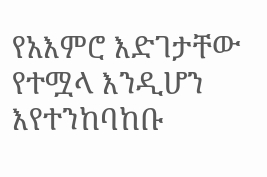የአእምሮ እድገታቸው የተሟላ እንዲሆን እየተንከባከቡ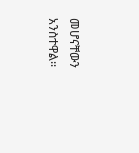መሆናቸውን አንስተዋል፡፡